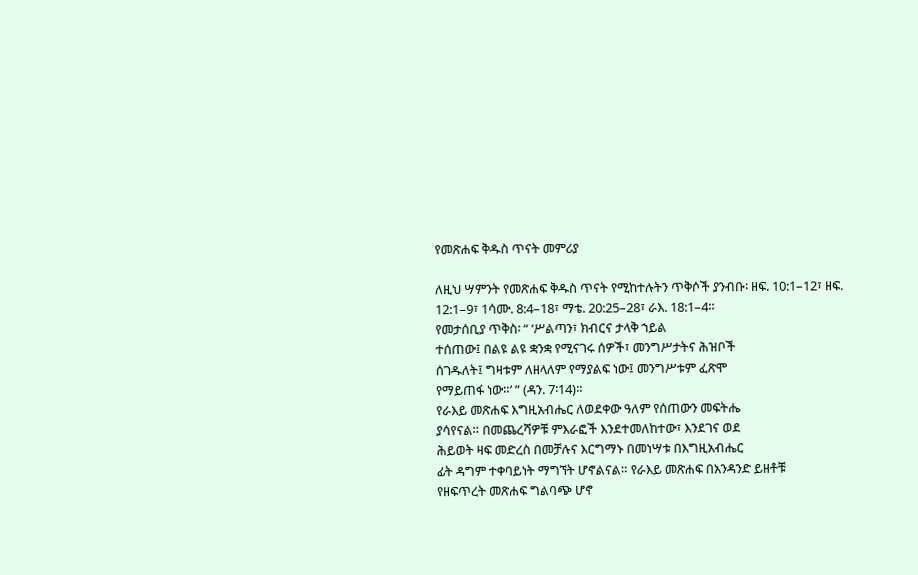የመጽሐፍ ቅዱስ ጥናት መምሪያ

ለዚህ ሣምንት የመጽሐፍ ቅዱስ ጥናት የሚከተሉትን ጥቅሶች ያንብቡ፡ ዘፍ. 10:1–12፣ ዘፍ. 12:1–9፣ 1ሳሙ. 8:4–18፣ ማቴ. 20:25–28፣ ራእ. 18:1–4።
የመታሰቢያ ጥቅስ፡ “ ‘ሥልጣን፣ ክብርና ታላቅ ኀይል
ተሰጠው፤ በልዩ ልዩ ቋንቋ የሚናገሩ ሰዎች፣ መንግሥታትና ሕዝቦች
ሰገዱለት፤ ግዛቱም ለዘላለም የማያልፍ ነው፤ መንግሥቱም ፈጽሞ
የማይጠፋ ነው።’ ” (ዳን. 7፡14)።
የራእይ መጽሐፍ እግዚአብሔር ለወደቀው ዓለም የሰጠውን መፍትሔ
ያሳየናል። በመጨረሻዎቹ ምእራፎች እንደተመለከተው፣ እንደገና ወደ
ሕይወት ዛፍ መድረስ በመቻሉና እርግማኑ በመነሣቱ በእግዚአብሔር
ፊት ዳግም ተቀባይነት ማግኘት ሆኖልናል። የራእይ መጽሐፍ በአንዳንድ ይዘቶቹ
የዘፍጥረት መጽሐፍ ግልባጭ ሆኖ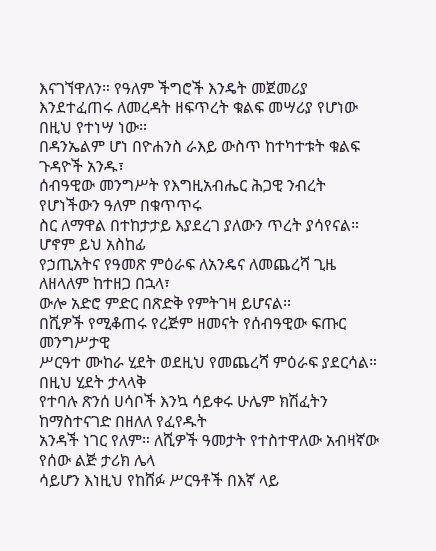እናገኘዋለን። የዓለም ችግሮች እንዴት መጀመሪያ
እንደተፈጠሩ ለመረዳት ዘፍጥረት ቁልፍ መሣሪያ የሆነው በዚህ የተነሣ ነው።
በዳንኤልም ሆነ በዮሐንስ ራእይ ውስጥ ከተካተቱት ቁልፍ ጉዳዮች አንዱ፣
ሰብዓዊው መንግሥት የእግዚአብሔር ሕጋዊ ንብረት የሆነችውን ዓለም በቁጥጥሩ
ስር ለማዋል በተከታታይ እያደረገ ያለውን ጥረት ያሳየናል። ሆኖም ይህ አስከፊ
የኃጢአትና የዓመጽ ምዕራፍ ለአንዴና ለመጨረሻ ጊዜ ለዘላለም ከተዘጋ በኋላ፣
ውሎ አድሮ ምድር በጽድቅ የምትገዛ ይሆናል።
በሺዎች የሚቆጠሩ የረጅም ዘመናት የሰብዓዊው ፍጡር መንግሥታዊ
ሥርዓተ ሙከራ ሂደት ወደዚህ የመጨረሻ ምዕራፍ ያደርሳል። በዚህ ሂደት ታላላቅ
የተባሉ ጽንሰ ሀሳቦች እንኳ ሳይቀሩ ሁሌም ክሽፈትን ከማስተናገድ በዘለለ የፈየዱት
አንዳች ነገር የለም። ለሺዎች ዓመታት የተስተዋለው አብዛኛው የሰው ልጅ ታሪክ ሌላ
ሳይሆን እነዚህ የከሸፉ ሥርዓቶች በእኛ ላይ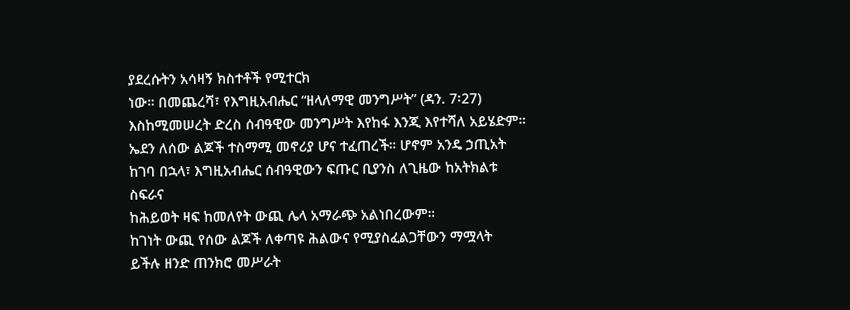ያደረሱትን አሳዛኝ ክስተቶች የሚተርክ
ነው። በመጨረሻ፣ የእግዚአብሔር “ዘላለማዊ መንግሥት” (ዳን. 7፡27)
እስከሚመሠረት ድረስ ሰብዓዊው መንግሥት እየከፋ እንጂ እየተሻለ አይሄድም።
ኤደን ለሰው ልጆች ተስማሚ መኖሪያ ሆና ተፈጠረች። ሆኖም አንዴ ኃጢአት
ከገባ በኋላ፣ እግዚአብሔር ሰብዓዊውን ፍጡር ቢያንስ ለጊዜው ከአትክልቱ ስፍራና
ከሕይወት ዛፍ ከመለየት ውጪ ሌላ አማራጭ አልነበረውም።
ከገነት ውጪ የሰው ልጆች ለቀጣዩ ሕልውና የሚያስፈልጋቸውን ማሟላት
ይችሉ ዘንድ ጠንክሮ መሥራት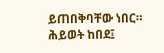ይጠበቅባቸው ነበር። ሕይወት ከበደ፤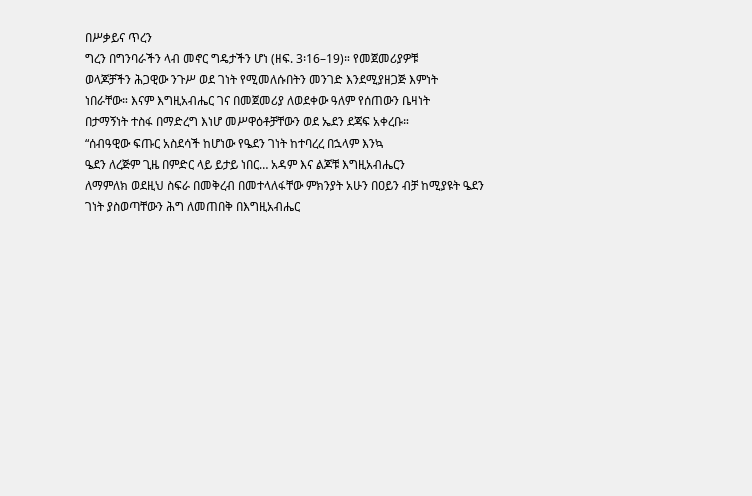በሥቃይና ጥረን
ግረን በግንባራችን ላብ መኖር ግዴታችን ሆነ (ዘፍ. 3፡16–19)። የመጀመሪያዎቹ
ወላጆቻችን ሕጋዊው ንጉሥ ወደ ገነት የሚመለሱበትን መንገድ እንደሚያዘጋጅ እምነት
ነበራቸው። እናም እግዚአብሔር ገና በመጀመሪያ ለወደቀው ዓለም የሰጠውን ቤዛነት
በታማኝነት ተስፋ በማድረግ እነሆ መሥዋዕቶቻቸውን ወደ ኤደን ደጃፍ አቀረቡ።
“ሰብዓዊው ፍጡር አስደሳች ከሆነው የዔደን ገነት ከተባረረ በኋላም እንኳ
ዔደን ለረጅም ጊዜ በምድር ላይ ይታይ ነበር… አዳም እና ልጆቹ እግዚአብሔርን
ለማምለክ ወደዚህ ስፍራ በመቅረብ በመተላለፋቸው ምክንያት አሁን በዐይን ብቻ ከሚያዩት ዔደን ገነት ያስወጣቸውን ሕግ ለመጠበቅ በእግዚአብሔር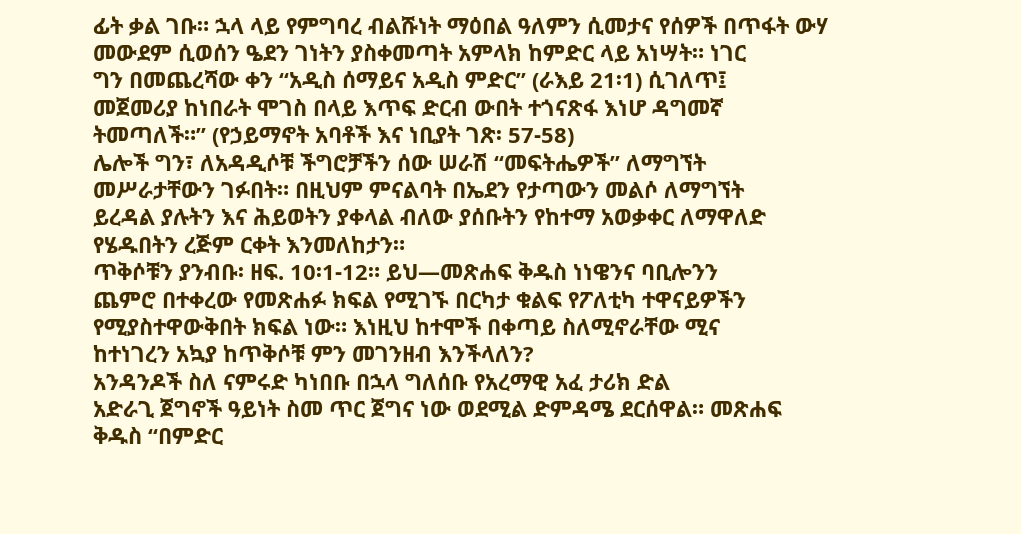ፊት ቃል ገቡ። ኋላ ላይ የምግባረ ብልሹነት ማዕበል ዓለምን ሲመታና የሰዎች በጥፋት ውሃ
መውደም ሲወሰን ዔደን ገነትን ያስቀመጣት አምላክ ከምድር ላይ አነሣት። ነገር
ግን በመጨረሻው ቀን “አዲስ ሰማይና አዲስ ምድር” (ራእይ 21፡1) ሲገለጥ፤
መጀመሪያ ከነበራት ሞገስ በላይ እጥፍ ድርብ ውበት ተጎናጽፋ እነሆ ዳግመኛ
ትመጣለች።” (የኃይማኖት አባቶች እና ነቢያት ገጽ፡ 57-58)
ሌሎች ግን፣ ለአዳዲሶቹ ችግሮቻችን ሰው ሠራሽ “መፍትሔዎች” ለማግኘት
መሥራታቸውን ገፉበት። በዚህም ምናልባት በኤደን የታጣውን መልሶ ለማግኘት
ይረዳል ያሉትን እና ሕይወትን ያቀላል ብለው ያሰቡትን የከተማ አወቃቀር ለማዋለድ
የሄዱበትን ረጅም ርቀት እንመለከታን።
ጥቅሶቹን ያንብቡ፡ ዘፍ. 10፡1-12። ይህ—መጽሐፍ ቅዱስ ነነዌንና ባቢሎንን
ጨምሮ በተቀረው የመጽሐፉ ክፍል የሚገኙ በርካታ ቁልፍ የፖለቲካ ተዋናይዎችን
የሚያስተዋውቅበት ክፍል ነው። እነዚህ ከተሞች በቀጣይ ስለሚኖራቸው ሚና
ከተነገረን አኳያ ከጥቅሶቹ ምን መገንዘብ እንችላለን?
አንዳንዶች ስለ ናምሩድ ካነበቡ በኋላ ግለሰቡ የአረማዊ አፈ ታሪክ ድል
አድራጊ ጀግኖች ዓይነት ስመ ጥር ጀግና ነው ወደሚል ድምዳሜ ደርሰዋል። መጽሐፍ
ቅዱስ “በምድር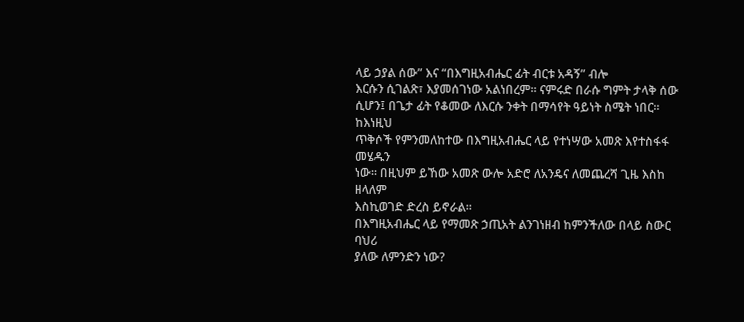ላይ ኃያል ሰው” እና “በእግዚአብሔር ፊት ብርቱ አዳኝ” ብሎ
እርሱን ሲገልጽ፣ እያመሰገነው አልነበረም። ናምሩድ በራሱ ግምት ታላቅ ሰው
ሲሆን፤ በጌታ ፊት የቆመው ለእርሱ ንቀት በማሳየት ዓይነት ስሜት ነበር። ከእነዚህ
ጥቅሶች የምንመለከተው በእግዚአብሔር ላይ የተነሣው አመጽ እየተስፋፋ መሄዱን
ነው። በዚህም ይኸው አመጽ ውሎ አድሮ ለአንዴና ለመጨረሻ ጊዜ እስከ ዘላለም
እስኪወገድ ድረስ ይኖራል።
በእግዚአብሔር ላይ የማመጽ ኃጢአት ልንገነዘብ ከምንችለው በላይ ስውር ባህሪ
ያለው ለምንድን ነው?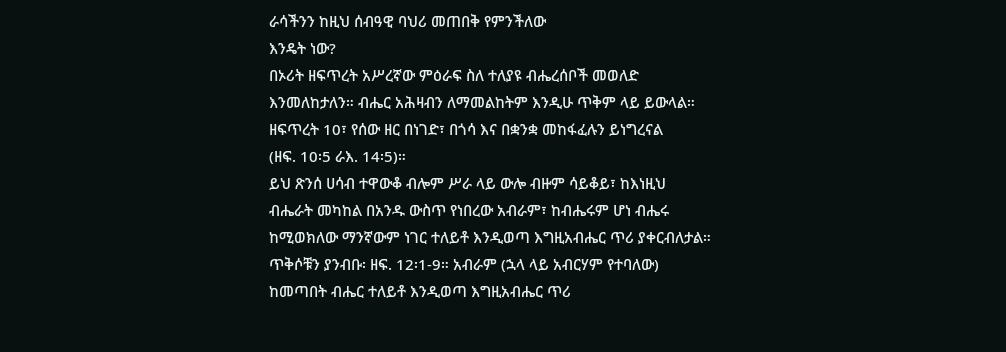ራሳችንን ከዚህ ሰብዓዊ ባህሪ መጠበቅ የምንችለው
እንዴት ነው?
በኦሪት ዘፍጥረት አሥረኛው ምዕራፍ ስለ ተለያዩ ብሔረሰቦች መወለድ
እንመለከታለን። ብሔር አሕዛብን ለማመልከትም እንዲሁ ጥቅም ላይ ይውላል።
ዘፍጥረት 10፣ የሰው ዘር በነገድ፣ በጎሳ እና በቋንቋ መከፋፈሉን ይነግረናል
(ዘፍ. 10፡5 ራእ. 14፡5)።
ይህ ጽንሰ ሀሳብ ተዋውቆ ብሎም ሥራ ላይ ውሎ ብዙም ሳይቆይ፣ ከእነዚህ
ብሔራት መካከል በአንዱ ውስጥ የነበረው አብራም፣ ከብሔሩም ሆነ ብሔሩ
ከሚወክለው ማንኛውም ነገር ተለይቶ እንዲወጣ እግዚአብሔር ጥሪ ያቀርብለታል።
ጥቅሶቹን ያንብቡ፡ ዘፍ. 12፡1-9። አብራም (ኋላ ላይ አብርሃም የተባለው)
ከመጣበት ብሔር ተለይቶ እንዲወጣ እግዚአብሔር ጥሪ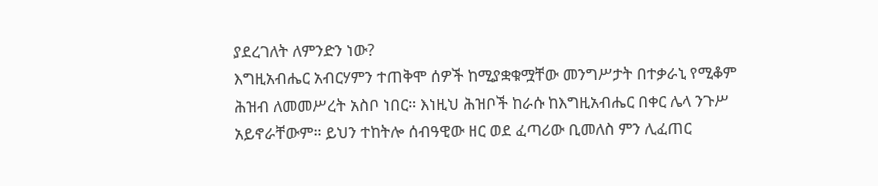ያደረገለት ለምንድን ነው?
እግዚአብሔር አብርሃምን ተጠቅሞ ሰዎች ከሚያቋቁሟቸው መንግሥታት በተቃራኒ የሚቆም ሕዝብ ለመመሥረት አስቦ ነበር። እነዚህ ሕዝቦች ከራሱ ከእግዚአብሔር በቀር ሌላ ንጉሥ አይኖራቸውም። ይህን ተከትሎ ሰብዓዊው ዘር ወደ ፈጣሪው ቢመለስ ምን ሊፈጠር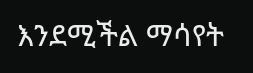እንደሚችል ማሳየት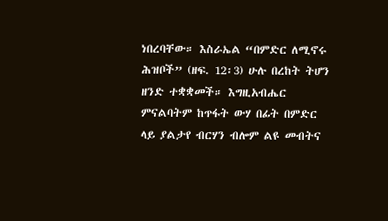ነበረባቸው። እስራኤል “በምድር ለሚኖሩ ሕዝቦች” (ዘፍ. 12፡3) ሁሉ በረከት ትሆን ዘንድ ተቋቋመች። እግዚአብሔር ምናልባትም ከጥፋት ውሃ በፊት በምድር ላይ ያልታየ ብርሃን ብሎም ልዩ መብትና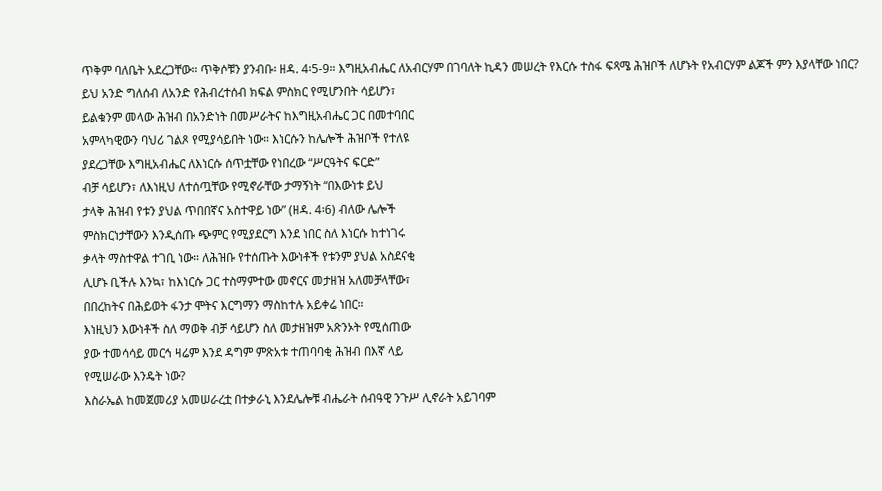ጥቅም ባለቤት አደረጋቸው። ጥቅሶቹን ያንብቡ፡ ዘዳ. 4፡5-9። እግዚአብሔር ለአብርሃም በገባለት ኪዳን መሠረት የእርሱ ተስፋ ፍጻሜ ሕዝቦች ለሆኑት የአብርሃም ልጆች ምን እያላቸው ነበር?
ይህ አንድ ግለሰብ ለአንድ የሕብረተሰብ ክፍል ምስክር የሚሆንበት ሳይሆን፣
ይልቁንም መላው ሕዝብ በአንድነት በመሥራትና ከእግዚአብሔር ጋር በመተባበር
አምላካዊውን ባህሪ ገልጾ የሚያሳይበት ነው። እነርሱን ከሌሎች ሕዝቦች የተለዩ
ያደረጋቸው እግዚአብሔር ለእነርሱ ሰጥቷቸው የነበረው “ሥርዓትና ፍርድ”
ብቻ ሳይሆን፣ ለእነዚህ ለተሰጧቸው የሚኖራቸው ታማኝነት “በእውነቱ ይህ
ታላቅ ሕዝብ የቱን ያህል ጥበበኛና አስተዋይ ነው” (ዘዳ. 4፡6) ብለው ሌሎች
ምስክርነታቸውን እንዲሰጡ ጭምር የሚያደርግ እንደ ነበር ስለ እነርሱ ከተነገሩ
ቃላት ማስተዋል ተገቢ ነው። ለሕዝቡ የተሰጡት እውነቶች የቱንም ያህል አስደናቂ
ሊሆኑ ቢችሉ እንኳ፣ ከእነርሱ ጋር ተስማምተው መኖርና መታዘዝ አለመቻላቸው፣
በበረከትና በሕይወት ፋንታ ሞትና እርግማን ማስከተሉ አይቀሬ ነበር።
እነዚህን እውነቶች ስለ ማወቅ ብቻ ሳይሆን ስለ መታዘዝም አጽንኦት የሚሰጠው
ያው ተመሳሳይ መርኅ ዛሬም እንደ ዳግም ምጽአቱ ተጠባባቂ ሕዝብ በእኛ ላይ
የሚሠራው እንዴት ነው?
እስራኤል ከመጀመሪያ አመሠራረቷ በተቃራኒ እንደሌሎቹ ብሔራት ሰብዓዊ ንጉሥ ሊኖራት አይገባም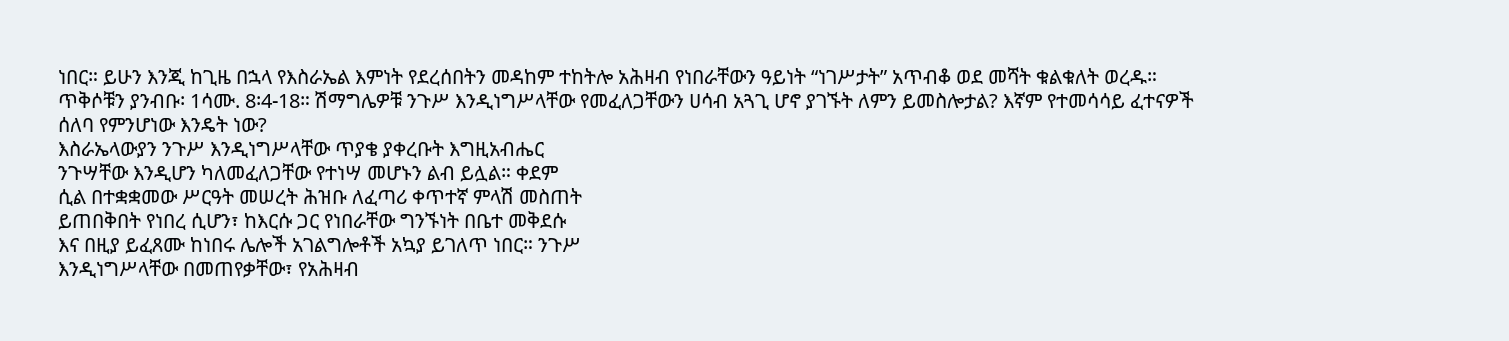ነበር። ይሁን እንጂ ከጊዜ በኋላ የእስራኤል እምነት የደረሰበትን መዳከም ተከትሎ አሕዛብ የነበራቸውን ዓይነት “ነገሥታት” አጥብቆ ወደ መሻት ቁልቁለት ወረዱ። ጥቅሶቹን ያንብቡ፡ 1ሳሙ. 8፡4-18። ሽማግሌዎቹ ንጉሥ እንዲነግሥላቸው የመፈለጋቸውን ሀሳብ አጓጊ ሆኖ ያገኙት ለምን ይመስሎታል? እኛም የተመሳሳይ ፈተናዎች ሰለባ የምንሆነው እንዴት ነው?
እስራኤላውያን ንጉሥ እንዲነግሥላቸው ጥያቄ ያቀረቡት እግዚአብሔር
ንጉሣቸው እንዲሆን ካለመፈለጋቸው የተነሣ መሆኑን ልብ ይሏል። ቀደም
ሲል በተቋቋመው ሥርዓት መሠረት ሕዝቡ ለፈጣሪ ቀጥተኛ ምላሽ መስጠት
ይጠበቅበት የነበረ ሲሆን፣ ከእርሱ ጋር የነበራቸው ግንኙነት በቤተ መቅደሱ
እና በዚያ ይፈጸሙ ከነበሩ ሌሎች አገልግሎቶች አኳያ ይገለጥ ነበር። ንጉሥ
እንዲነግሥላቸው በመጠየቃቸው፣ የአሕዛብ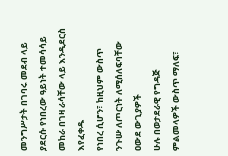መንግሥታት በገባሩ መደብ ላይ
ያደርሱ የነበረው ዓይነት ተመሳሳይ መከራ በገዛ ራሳቸው ላይ እንዲደርስ እየፈቀዱ
የነበረ ሲሆን፣ ከዚህም ውስጥ ንጉሡ ለጦርነት ለሚሰለፍባቸው ዐውደ ውጊያዎች
ሁሉ በወታደራዊ የግዳጅ ምልመላዎች ውስጥ ማለፍ፣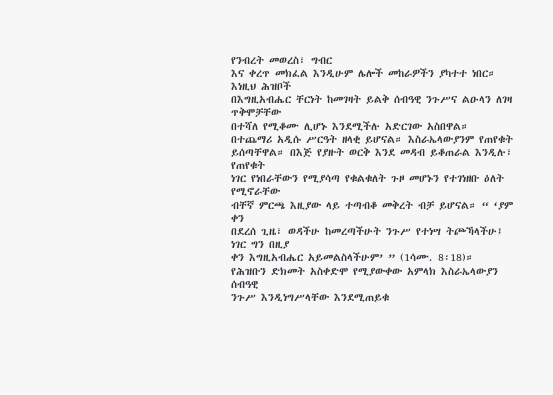የንብረት መወረስ፣ ግብር
እና ቀረጥ መክፈል እንዲሁም ሌሎች መከራዎችን ያካተተ ነበር። እነዚህ ሕዝቦች
በእግዚአብሔር ቸርነት ከመገዛት ይልቅ ሰብዓዊ ንጉሥና ልዑላን ለገዛ ጥቅሞቻቸው
በተሻለ የሚቆሙ ሊሆኑ እንደሚችሉ አድርገው አስበዋል።
በተጨማሪ አዲሱ ሥርዓት ዘላቂ ይሆናል። እስራኤላውያንም የጠየቁት
ይሰጣቸዋል። በእጅ የያዙት ወርቅ እንደ መዳብ ይቆጠራል እንዲሉ፣ የጠየቁት
ነገር የነበራቸውን የሚያሳጣ የቁልቁለት ጉዞ መሆኑን የተገነዘቡ ዕለት የሚኖራቸው
ብቸኛ ምርጫ እዚያው ላይ ተጣብቆ መቅረት ብቻ ይሆናል። “ ‘ያም ቀን
በደረሰ ጊዜ፣ ወዳችሁ ከመረጣችሁት ንጉሥ የተነሣ ትጮኻላችሁ፤ ነገር ግን በዚያ
ቀን እግዚአብሔር አይመልስላችሁም’ ” (1ሳሙ. 8፡18)።
የሕዝቡን ድክመት አስቀድሞ የሚያውቀው አምላክ እስራኤላውያን ሰብዓዊ
ንጉሥ እንዲነግሥላቸው እንደሚጠይቁ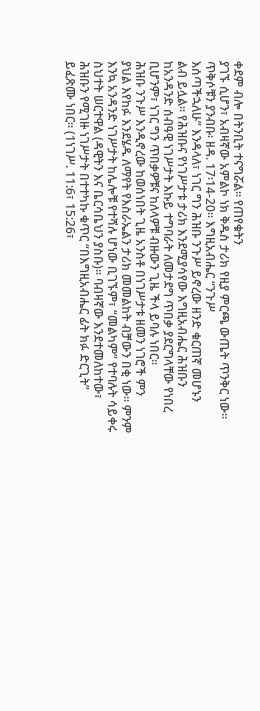ቀደም ብሎ በትንቢት ተናግሯል። የጠየቁትን
ያገኙ ሲሆን፣ አብዛኛው አምልኮ ነክ ቅዱስ ታሪክ የዚያ ምርጫ ውጤት ጥንቅር ነው።
ጥቅሶቹን ያንብቡ፡ ዘዳ. 17፡14-20። እግዚአብሔር “ንጉሥ
እሰጣችኋለሁ” እንዳላለ፣ ነገር ግን ሕዝቡ ንጉሥ ይኖረው ዘንድ ቁርጠኛ መሆኑን
ልብ ይሏል። የሕዝቡና የነገሥታቱ ታሪክ እንደሚያሳየው እግዚአብሔር ሕዝቡን
ከአንዳንድ ሰብዓዊ ነገሥታት እኩይ ተግባራት ለመታደግ ጥበቃ ያደርግላቸው የነበረ
ቢሆንም፣ ነገር ግን ጥበቃዎቹና ከለላዎቹ ብዙውን ጊዜ ችላ ይባሉ ነበር።
ሕዝቡ ንጉሥ እንዲኖረው ከወሰነበት ጊዜ አንስቶ በነገሥታቱ ዘመን ነገሮች ምን
ያህል እየከፉ እንደሄዱ ለማየት የእስራኤልን ታሪክ መመልከት ብቻውን በቂ ነው። ምንም
እንኳ አንዳንድ ነገሥታት ከሌሎቹ የተሻሉ ሆነው ቢገኙም፣ “መልካም” የተባሉት ሳይቀሩ
ስህተት ሠርተዋል (ዳዊትን እና ቤርሳቤህን ያስቡ)። ባብዛኛው እንደተመለከተው፣
ሕዝቡን የሚገዙ ነገሥታት በተተካኩ ቁጥር “በእግዚአብሔር ፊት ክፉ ድርጊት”
ይፈጽሙ ነበር። (1ነገሥ. 11:6፣ 15:26፣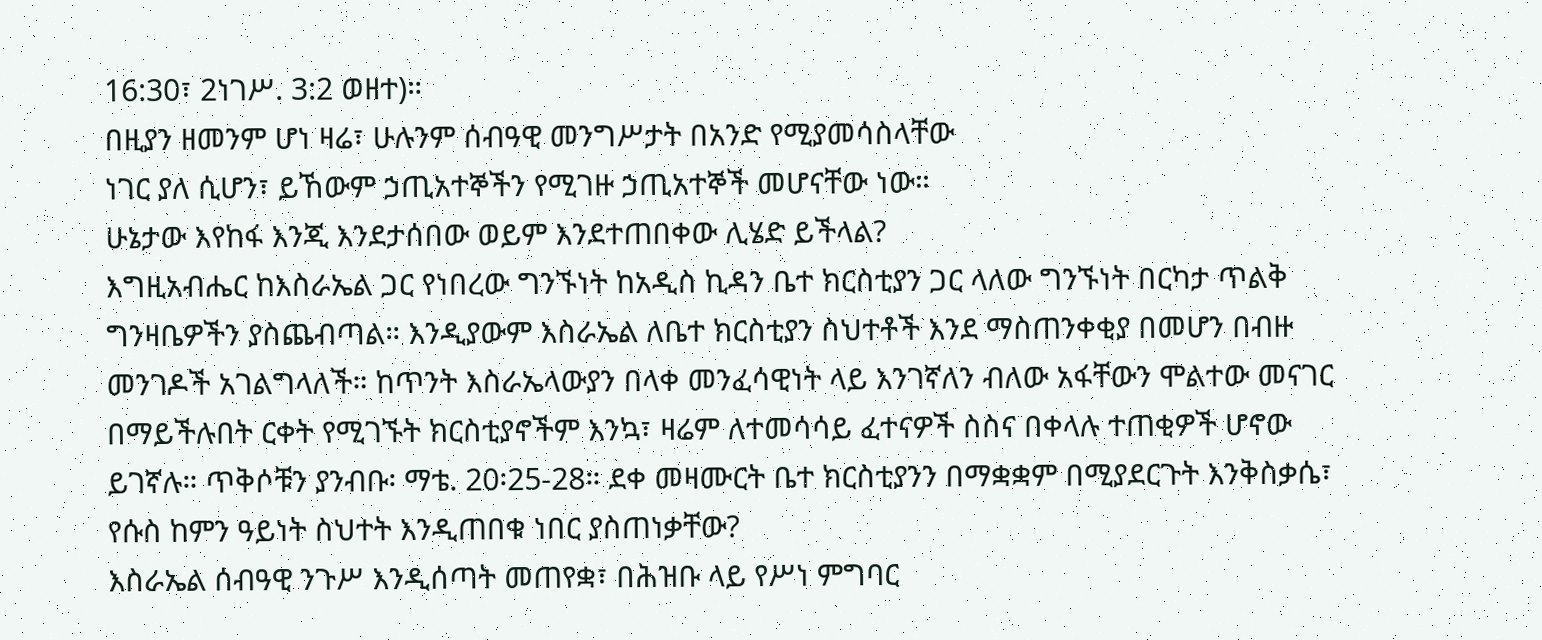16:30፣ 2ነገሥ. 3:2 ወዘተ)።
በዚያን ዘመንም ሆነ ዛሬ፣ ሁሉንም ሰብዓዊ መንግሥታት በአንድ የሚያመሳስላቸው
ነገር ያለ ሲሆን፣ ይኸውም ኃጢአተኞችን የሚገዙ ኃጢአተኞች መሆናቸው ነው።
ሁኔታው እየከፋ እንጂ እንደታሰበው ወይም እንደተጠበቀው ሊሄድ ይችላል?
እግዚአብሔር ከእስራኤል ጋር የነበረው ግንኙነት ከአዲስ ኪዳን ቤተ ክርስቲያን ጋር ላለው ግንኙነት በርካታ ጥልቅ ግንዛቤዎችን ያስጨብጣል። እንዲያውም እስራኤል ለቤተ ክርስቲያን ስህተቶች እንደ ማስጠንቀቂያ በመሆን በብዙ መንገዶች አገልግላለች። ከጥንት እስራኤላውያን በላቀ መንፈሳዊነት ላይ እንገኛለን ብለው አፋቸውን ሞልተው መናገር በማይችሉበት ርቀት የሚገኙት ክርስቲያኖችም እንኳ፣ ዛሬም ለተመሳሳይ ፈተናዎች ስስና በቀላሉ ተጠቂዎች ሆኖው ይገኛሉ። ጥቅሶቹን ያንብቡ፡ ማቴ. 20፡25-28። ደቀ መዛሙርት ቤተ ክርስቲያንን በማቋቋም በሚያደርጉት እንቅስቃሴ፣ የሱስ ከምን ዓይነት ስህተት እንዲጠበቁ ነበር ያስጠነቃቸው?
እስራኤል ሰብዓዊ ንጉሥ እንዲሰጣት መጠየቋ፣ በሕዝቡ ላይ የሥነ ምግባር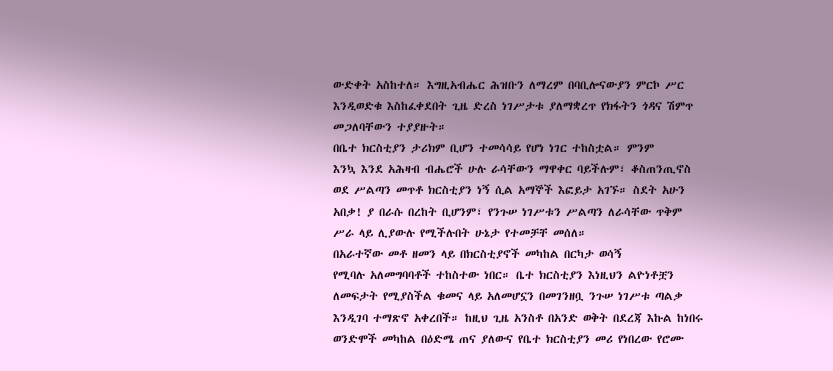ውድቀት አስከተለ። እግዚአብሔር ሕዝቡን ለማረም በባቢሎናውያን ምርኮ ሥር
እንዲወድቁ እስከፈቀደበት ጊዜ ድረስ ነገሥታቱ ያለማቋረጥ የክፋትን ጎዳና ሽምጥ
መጋለባቸውን ተያያዙት።
በቤተ ክርስቲያን ታሪክም ቢሆን ተመሳሳይ የሆነ ነገር ተከስቷል። ምንም
እንኳ እንደ አሕዛብ ብሔሮች ሁሉ ራሳቸውን ማዋቀር ባይችሉም፣ ቆስጠንጢኖስ
ወደ ሥልጣን መጥቶ ክርስቲያን ነኝ ሲል አማኞች እፎይታ አገኙ። ስደት አሁን
አበቃ! ያ በራሱ በረከት ቢሆንም፣ የንጉሠ ነገሥቱን ሥልጣን ለራሳቸው ጥቅም
ሥራ ላይ ሊያውሉ የሚችሉበት ሁኔታ የተመቻቸ መሰለ።
በአራተኛው መቶ ዘመን ላይ በክርስቲያኖች መካከል በርካታ ወሳኝ
የሚባሉ አለመግባባቶች ተከስተው ነበር። ቤተ ክርስቲያን እነዚህን ልዮነቶቿን
ለመፍታት የሚያስችል ቁመና ላይ አለመሆኗን በመገንዘቧ ንጉሠ ነገሥቱ ጣልቃ
እንዲገባ ተማጽኖ አቀረበች። ከዚህ ጊዜ አንስቶ በአንድ ወቅት በደረጃ እኩል ከነበሩ
ወንድሞች መካከል በዕድሜ ጠና ያለውና የቤተ ክርስቲያን መሪ የነበረው የሮሙ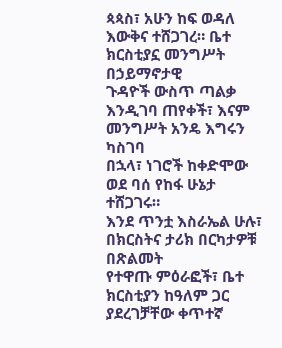ጳጳስ፣ አሁን ከፍ ወዳለ እውቅና ተሸጋገረ። ቤተ ክርስቲያኗ መንግሥት በኃይማኖታዊ
ጉዳዮች ውስጥ ጣልቃ እንዲገባ ጠየቀች፣ እናም መንግሥት አንዴ እግሩን ካስገባ
በኋላ፣ ነገሮች ከቀድሞው ወደ ባሰ የከፋ ሁኔታ ተሸጋገሩ።
እንደ ጥንቷ እስራኤል ሁሉ፣ በክርስትና ታሪክ በርካታዎቹ በጽልመት
የተዋጡ ምዕራፎች፣ ቤተ ክርስቲያን ከዓለም ጋር ያደረገቻቸው ቀጥተኛ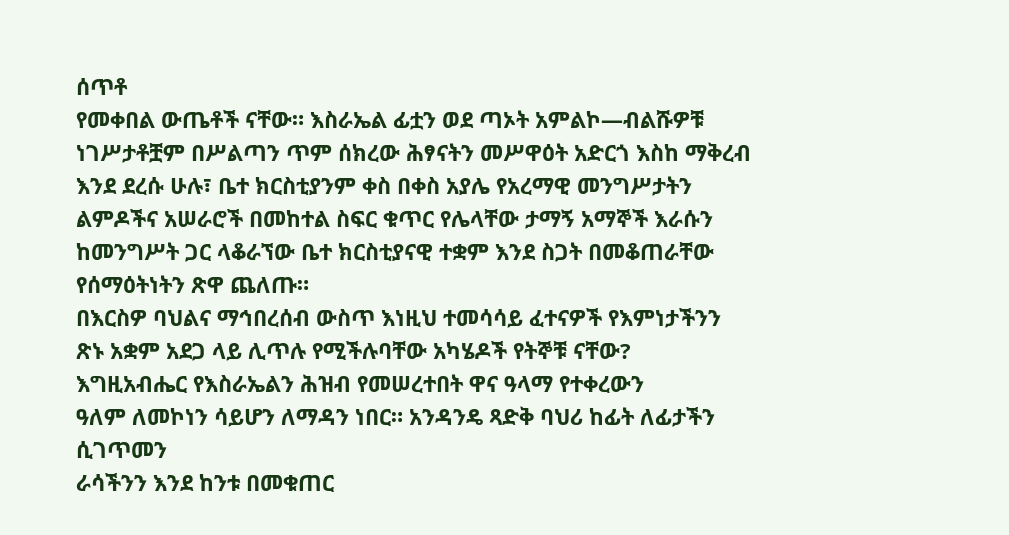ሰጥቶ
የመቀበል ውጤቶች ናቸው። እስራኤል ፊቷን ወደ ጣኦት አምልኮ—ብልሹዎቹ
ነገሥታቶቿም በሥልጣን ጥም ሰክረው ሕፃናትን መሥዋዕት አድርጎ እስከ ማቅረብ
እንደ ደረሱ ሁሉ፣ ቤተ ክርስቲያንም ቀስ በቀስ አያሌ የአረማዊ መንግሥታትን
ልምዶችና አሠራሮች በመከተል ስፍር ቁጥር የሌላቸው ታማኝ አማኞች እራሱን
ከመንግሥት ጋር ላቆራኘው ቤተ ክርስቲያናዊ ተቋም እንደ ስጋት በመቆጠራቸው
የሰማዕትነትን ጽዋ ጨለጡ።
በእርስዎ ባህልና ማኅበረሰብ ውስጥ እነዚህ ተመሳሳይ ፈተናዎች የእምነታችንን
ጽኑ አቋም አደጋ ላይ ሊጥሉ የሚችሉባቸው አካሄዶች የትኞቹ ናቸው?
እግዚአብሔር የእስራኤልን ሕዝብ የመሠረተበት ዋና ዓላማ የተቀረውን
ዓለም ለመኮነን ሳይሆን ለማዳን ነበር። አንዳንዴ ጻድቅ ባህሪ ከፊት ለፊታችን ሲገጥመን
ራሳችንን እንደ ከንቱ በመቁጠር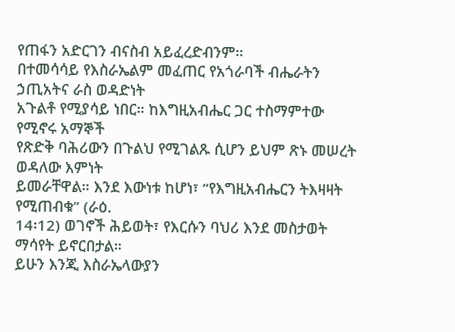የጠፋን አድርገን ብናስብ አይፈረድብንም።
በተመሳሳይ የእስራኤልም መፈጠር የአጎራባች ብሔራትን ኃጢአትና ራስ ወዳድነት
አጉልቶ የሚያሳይ ነበር። ከእግዚአብሔር ጋር ተስማምተው የሚኖሩ አማኞች
የጽድቅ ባሕሪውን በጉልህ የሚገልጹ ሲሆን ይህም ጽኑ መሠረት ወዳለው እምነት
ይመራቸዋል። እንደ እውነቱ ከሆነ፣ “የእግዚአብሔርን ትእዛዛት የሚጠብቁ” (ራዕ.
14፡12) ወገኖች ሕይወት፣ የእርሱን ባህሪ እንደ መስታወት ማሳየት ይኖርበታል።
ይሁን እንጂ እስራኤላውያን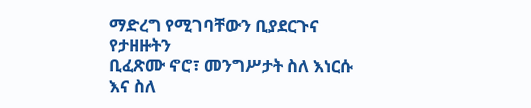ማድረግ የሚገባቸውን ቢያደርጉና የታዘዙትን
ቢፈጽሙ ኖሮ፣ መንግሥታት ስለ እነርሱ እና ስለ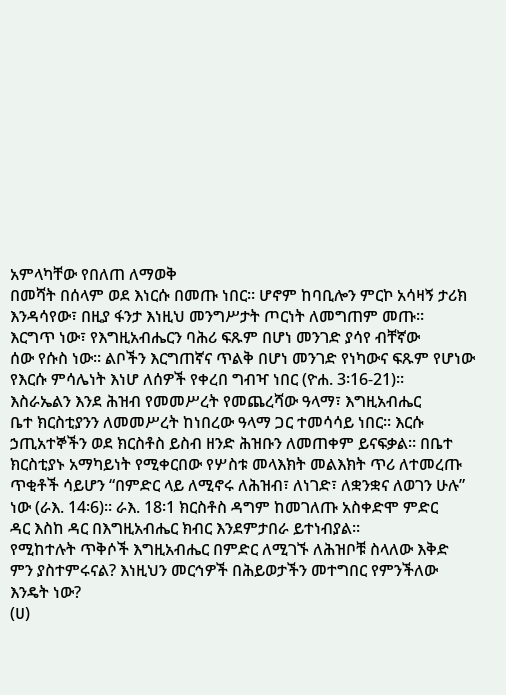አምላካቸው የበለጠ ለማወቅ
በመሻት በሰላም ወደ እነርሱ በመጡ ነበር። ሆኖም ከባቢሎን ምርኮ አሳዛኝ ታሪክ
እንዳሳየው፣ በዚያ ፋንታ እነዚህ መንግሥታት ጦርነት ለመግጠም መጡ።
እርግጥ ነው፣ የእግዚአብሔርን ባሕሪ ፍጹም በሆነ መንገድ ያሳየ ብቸኛው
ሰው የሱስ ነው። ልቦችን እርግጠኛና ጥልቅ በሆነ መንገድ የነካውና ፍጹም የሆነው
የእርሱ ምሳሌነት እነሆ ለሰዎች የቀረበ ግብዣ ነበር (ዮሐ. 3፡16-21)።
እስራኤልን እንደ ሕዝብ የመመሥረት የመጨረሻው ዓላማ፣ እግዚአብሔር
ቤተ ክርስቲያንን ለመመሥረት ከነበረው ዓላማ ጋር ተመሳሳይ ነበር። እርሱ
ኃጢአተኞችን ወደ ክርስቶስ ይስብ ዘንድ ሕዝቡን ለመጠቀም ይናፍቃል። በቤተ
ክርስቲያኑ አማካይነት የሚቀርበው የሦስቱ መላእክት መልእክት ጥሪ ለተመረጡ
ጥቂቶች ሳይሆን “በምድር ላይ ለሚኖሩ ለሕዝብ፣ ለነገድ፣ ለቋንቋና ለወገን ሁሉ”
ነው (ራእ. 14፡6)። ራእ. 18፡1 ክርስቶስ ዳግም ከመገለጡ አስቀድሞ ምድር
ዳር እስከ ዳር በእግዚአብሔር ክብር እንደምታበራ ይተነብያል።
የሚከተሉት ጥቅሶች እግዚአብሔር በምድር ለሚገኙ ለሕዝቦቹ ስላለው እቅድ
ምን ያስተምሩናል? እነዚህን መርኅዎች በሕይወታችን መተግበር የምንችለው
እንዴት ነው?
(ሀ)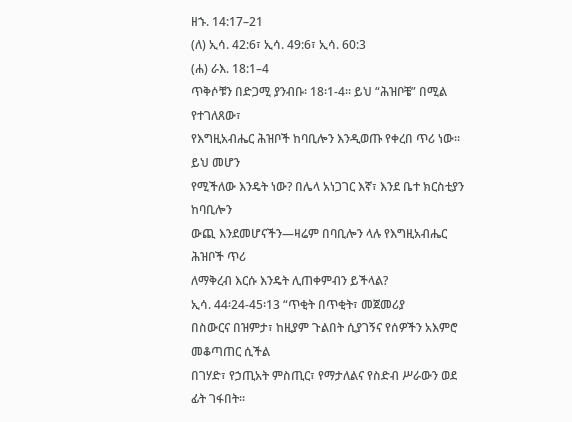ዘኁ. 14:17–21
(ለ) ኢሳ. 42:6፣ ኢሳ. 49:6፣ ኢሳ. 60:3
(ሐ) ራእ. 18:1–4
ጥቅሶቹን በድጋሚ ያንብቡ፡ 18፡1-4። ይህ “ሕዝቦቼ” በሚል የተገለጸው፣
የእግዚአብሔር ሕዝቦች ከባቢሎን እንዲወጡ የቀረበ ጥሪ ነው። ይህ መሆን
የሚችለው እንዴት ነው? በሌላ አነጋገር እኛ፣ እንደ ቤተ ክርስቲያን ከባቢሎን
ውጪ እንደመሆናችን—ዛሬም በባቢሎን ላሉ የእግዚአብሔር ሕዝቦች ጥሪ
ለማቅረብ እርሱ እንዴት ሊጠቀምብን ይችላል?
ኢሳ. 44፡24-45፡13 “ጥቂት በጥቂት፣ መጀመሪያ
በስውርና በዝምታ፣ ከዚያም ጉልበት ሲያገኝና የሰዎችን አእምሮ መቆጣጠር ሲችል
በገሃድ፣ የኃጢአት ምስጢር፣ የማታለልና የስድብ ሥራውን ወደ ፊት ገፋበት።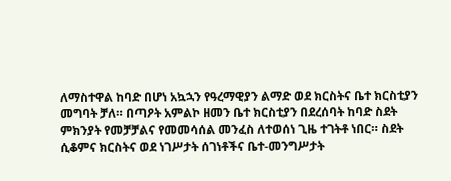ለማስተዋል ከባድ በሆነ አኳኋን የዓረማዊያን ልማድ ወደ ክርስትና ቤተ ክርስቲያን
መግባት ቻለ። በጣዖት አምልኮ ዘመን ቤተ ክርስቲያን በደረሰባት ከባድ ስደት
ምክንያት የመቻቻልና የመመሳሰል መንፈስ ለተወሰነ ጊዜ ተገትቶ ነበር። ስደት
ሲቆምና ክርስትና ወደ ነገሥታት ሰገነቶችና ቤተ-መንግሥታት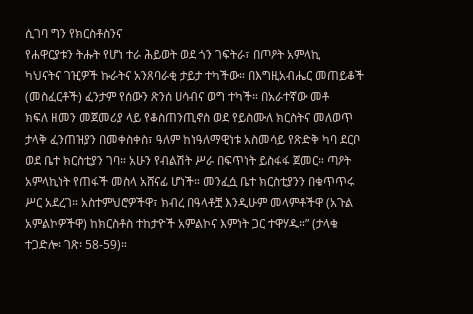ሲገባ ግን የክርስቶስንና
የሐዋርያቱን ትሑት የሆነ ተራ ሕይወት ወደ ጎን ገፍትራ፣ በጦዖት አምላኪ
ካህናትና ገዢዎች ኩራትና አንጸባራቂ ታይታ ተካችው። በእግዚአብሔር መጠይቆች
(መስፈርቶች) ፈንታም የሰውን ጽንሰ ሀሳብና ወግ ተካች። በአራተኛው መቶ
ክፍለ ዘመን መጀመሪያ ላይ የቆስጠንጢኖስ ወደ የይስሙለ ክርስትና መለወጥ
ታላቅ ፈንጠዝያን በመቀስቀስ፣ ዓለም ከነዓለማዊነቱ አስመሳይ የጽድቅ ካባ ደርቦ
ወደ ቤተ ክርስቲያን ገባ። አሁን የብልሽት ሥራ በፍጥነት ይስፋፋ ጀመር። ጣዖት
አምላኪነት የጠፋች መስላ አሸናፊ ሆነች። መንፈሷ ቤተ ክርስቲያንን በቁጥጥሩ
ሥር አደረገ። አስተምህሮዎችዋ፣ ክብረ በዓላቶቿ እንዲሁም መላምቶችዋ (አጉል
አምልኮዎችዋ) ከክርስቶስ ተከታዮች አምልኮና እምነት ጋር ተዋሃዱ።” (ታላቁ
ተጋድሎ፡ ገጽ፡ 58-59)።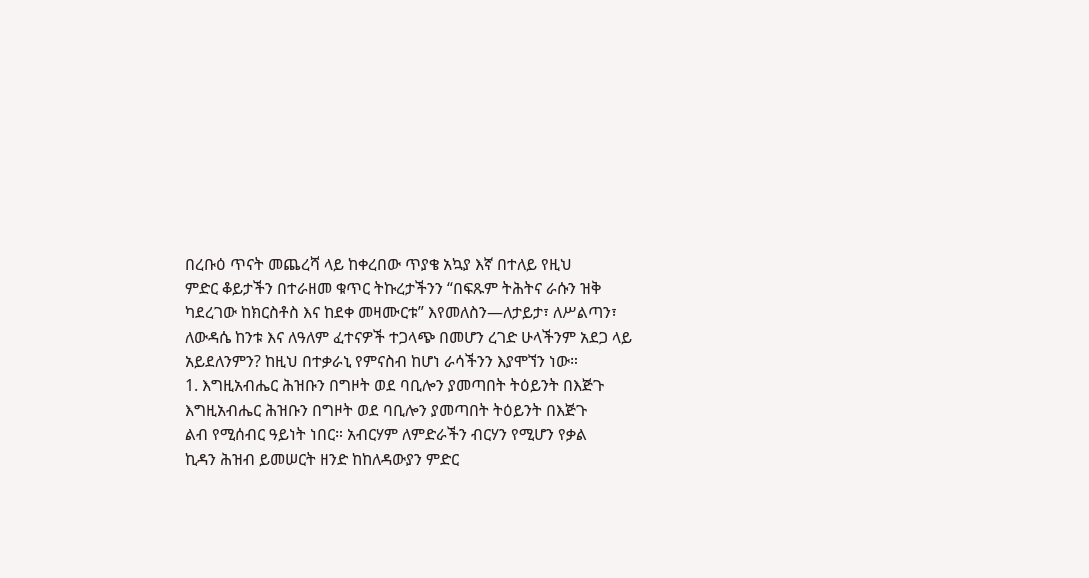በረቡዕ ጥናት መጨረሻ ላይ ከቀረበው ጥያቄ አኳያ እኛ በተለይ የዚህ
ምድር ቆይታችን በተራዘመ ቁጥር ትኩረታችንን “በፍጹም ትሕትና ራሱን ዝቅ
ካደረገው ከክርስቶስ እና ከደቀ መዛሙርቱ” እየመለስን—ለታይታ፣ ለሥልጣን፣
ለውዳሴ ከንቱ እና ለዓለም ፈተናዎች ተጋላጭ በመሆን ረገድ ሁላችንም አደጋ ላይ
አይደለንምን? ከዚህ በተቃራኒ የምናስብ ከሆነ ራሳችንን እያሞኘን ነው።
1. እግዚአብሔር ሕዝቡን በግዞት ወደ ባቢሎን ያመጣበት ትዕይንት በእጅጉ
እግዚአብሔር ሕዝቡን በግዞት ወደ ባቢሎን ያመጣበት ትዕይንት በእጅጉ
ልብ የሚሰብር ዓይነት ነበር። አብርሃም ለምድራችን ብርሃን የሚሆን የቃል
ኪዳን ሕዝብ ይመሠርት ዘንድ ከከለዳውያን ምድር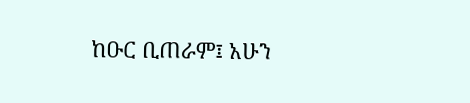ከዑር ቢጠራም፤ አሁን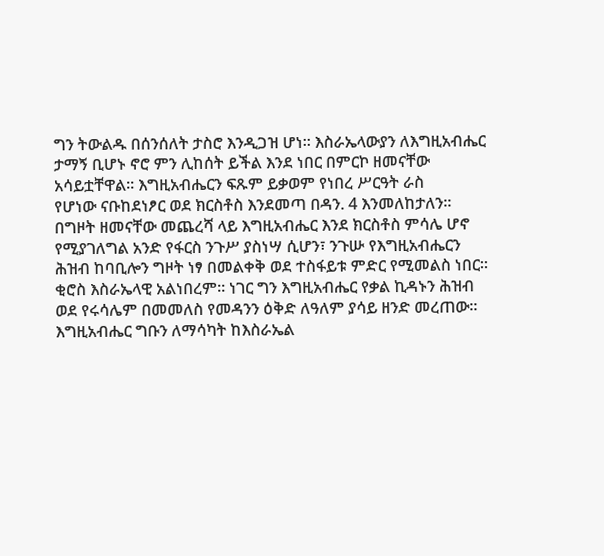ግን ትውልዱ በሰንሰለት ታስሮ እንዲጋዝ ሆነ። እስራኤላውያን ለእግዚአብሔር
ታማኝ ቢሆኑ ኖሮ ምን ሊከሰት ይችል እንደ ነበር በምርኮ ዘመናቸው
አሳይቷቸዋል። እግዚአብሔርን ፍጹም ይቃወም የነበረ ሥርዓት ራስ
የሆነው ናቡከደነፆር ወደ ክርስቶስ እንደመጣ በዳን. 4 እንመለከታለን።
በግዞት ዘመናቸው መጨረሻ ላይ እግዚአብሔር እንደ ክርስቶስ ምሳሌ ሆኖ
የሚያገለግል አንድ የፋርስ ንጉሥ ያስነሣ ሲሆን፣ ንጉሡ የእግዚአብሔርን
ሕዝብ ከባቢሎን ግዞት ነፃ በመልቀቅ ወደ ተስፋይቱ ምድር የሚመልስ ነበር።
ቂሮስ እስራኤላዊ አልነበረም። ነገር ግን እግዚአብሔር የቃል ኪዳኑን ሕዝብ
ወደ የሩሳሌም በመመለስ የመዳንን ዕቅድ ለዓለም ያሳይ ዘንድ መረጠው።
እግዚአብሔር ግቡን ለማሳካት ከእስራኤል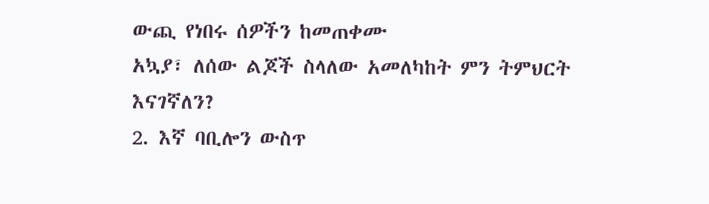ውጪ የነበሩ ሰዎችን ከመጠቀሙ
አኳያ፣ ለሰው ልጆች ስላለው አመለካከት ምን ትምህርት እናገኛለን?
2. እኛ ባቢሎን ውስጥ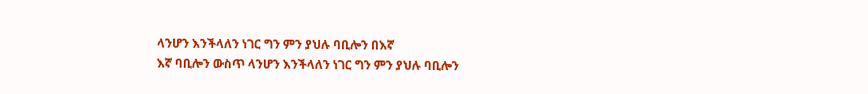ላንሆን እንችላለን ነገር ግን ምን ያህሉ ባቢሎን በእኛ
እኛ ባቢሎን ውስጥ ላንሆን እንችላለን ነገር ግን ምን ያህሉ ባቢሎን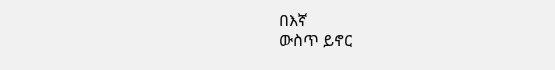በእኛ
ውስጥ ይኖር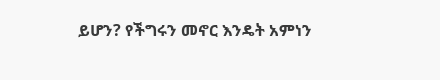ይሆን? የችግሩን መኖር እንዴት አምነን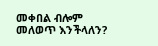መቀበል ብሎም
መለወጥ እንችላለን?